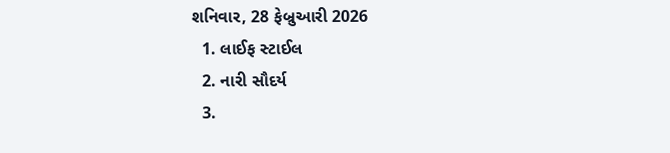શનિવાર, 28 ફેબ્રુઆરી 2026
  1. લાઈફ સ્ટાઈલ
  2. નારી સૌદર્ય
  3.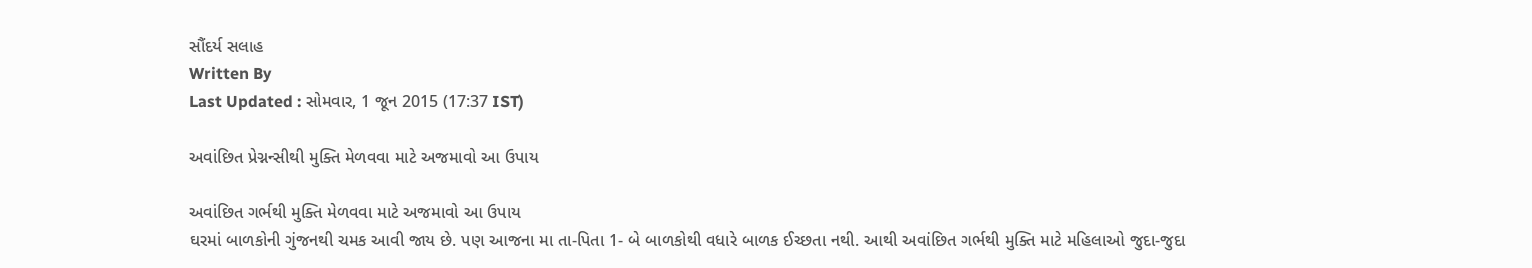સૌંદર્ય સલાહ
Written By
Last Updated : સોમવાર, 1 જૂન 2015 (17:37 IST)

અવાંછિત પ્રેગ્નન્સીથી મુક્તિ મેળવવા માટે અજમાવો આ ઉપાય

અવાંછિત ગર્ભથી મુક્તિ મેળવવા માટે અજમાવો આ ઉપાય
ઘરમાં બાળકોની ગુંજનથી ચમક આવી જાય છે. પણ આજના મા તા-પિતા 1- બે બાળકોથી વધારે બાળક ઈચ્છતા નથી. આથી અવાંછિત ગર્ભથી મુક્તિ માટે મહિલાઓ જુદા-જુદા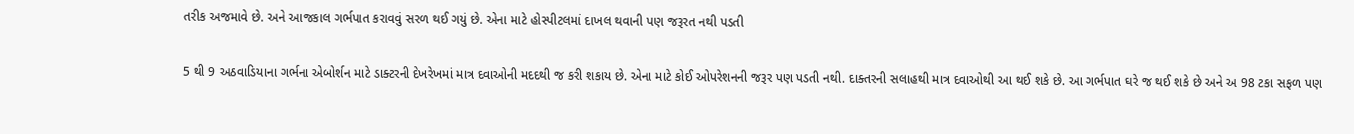તરીક અજમાવે છે. અને આજકાલ ગર્ભપાત કરાવવું સરળ થઈ ગયું છે. એના માટે હોસ્પીટલમાં દાખલ થવાની પણ જરૂરત નથી પડતી

5 થી 9 અઠવાડિયાના ગર્ભના એબોર્શન માટે ડાક્ટરની દેખરેખમાં માત્ર દવાઓની મદદથી જ કરી શકાય છે. એના માટે કોઈ ઓપરેશનની જરૂર પણ પડતી નથી. દાક્તરની સલાહથી માત્ર દવાઓથી આ થઈ શકે છે. આ ગર્ભપાત ઘરે જ થઈ શકે છે અને અ 98 ટકા સફળ પણ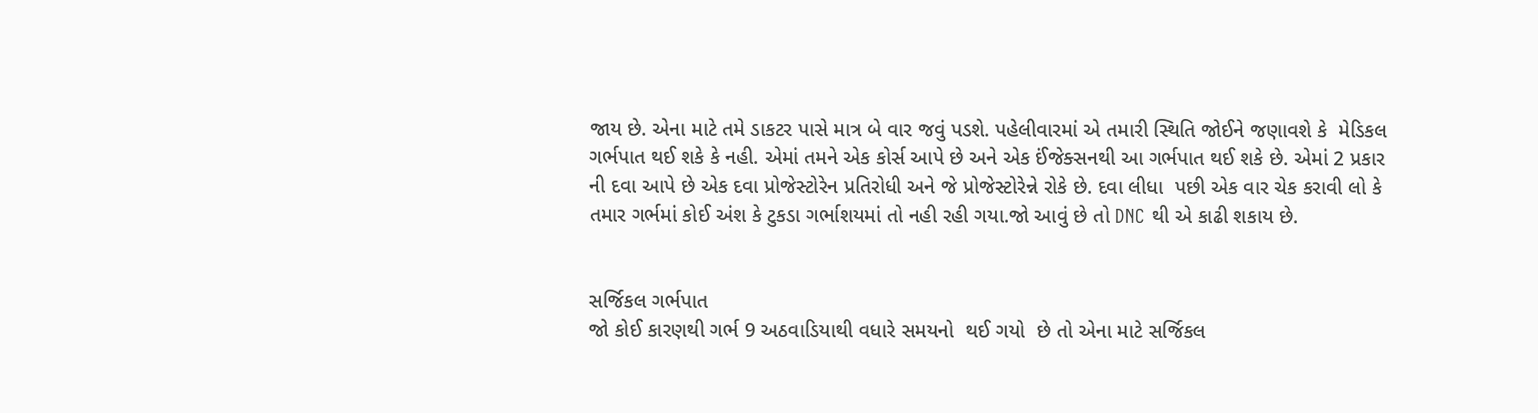જાય છે. એના માટે તમે ડાકટર પાસે માત્ર બે વાર જવું પડશે. પહેલીવારમાં એ તમારી સ્થિતિ જોઈને જણાવશે કે  મેડિકલ ગર્ભપાત થઈ શકે કે નહી. એમાં તમને એક કોર્સ આપે છે અને એક ઈંજેક્સનથી આ ગર્ભપાત થઈ શકે છે. એમાં 2 પ્રકાર ની દવા આપે છે એક દવા પ્રોજેસ્ટોરેન પ્રતિરોધી અને જે પ્રોજેસ્ટોરેન્ને રોકે છે. દવા લીધા  પછી એક વાર ચેક કરાવી લો કે તમાર ગર્ભમાં કોઈ અંશ કે ટુકડા ગર્ભાશયમાં તો નહી રહી ગયા.જો આવું છે તો DNC થી એ કાઢી શકાય છે.


સર્જિકલ ગર્ભપાત
જો કોઈ કારણથી ગર્ભ 9 અઠવાડિયાથી વધારે સમયનો  થઈ ગયો  છે તો એના માટે સર્જિકલ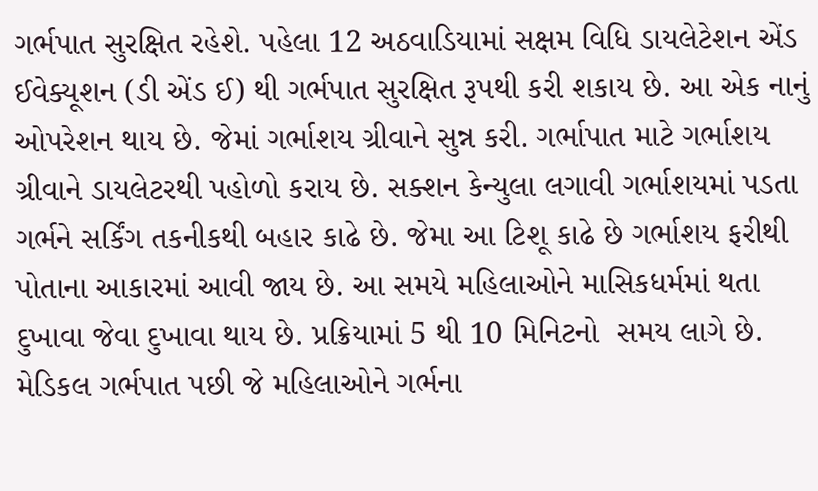ગર્ભપાત સુરક્ષિત રહેશે. પહેલા 12 અઠવાડિયામાં સક્ષમ વિધિ ડાયલેટેશન એંડ ઈવેક્યૂશન (ડી એંડ ઈ) થી ગર્ભપાત સુરક્ષિત રૂપથી કરી શકાય છે. આ એક નાનું  ઓપરેશન થાય છે. જેમાં ગર્ભાશય ગ્રીવાને સુન્ન કરી. ગર્ભાપાત માટે ગર્ભાશય ગ્રીવાને ડાયલેટરથી પહોળો કરાય છે. સક્શન કેન્યુલા લગાવી ગર્ભાશયમાં પડતા ગર્ભને સર્કિંગ તકનીકથી બહાર કાઢે છે. જેમા આ ટિશૂ કાઢે છે ગર્ભાશય ફરીથી પોતાના આકારમાં આવી જાય છે. આ સમયે મહિલાઓને માસિકધર્મમાં થતા દુખાવા જેવા દુખાવા થાય છે. પ્રક્રિયામાં 5 થી 10 મિનિટનો  સમય લાગે છે. મેડિકલ ગર્ભપાત પછી જે મહિલાઓને ગર્ભના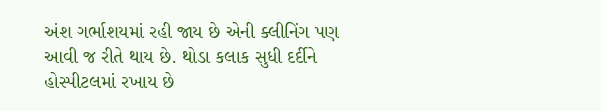અંશ ગર્ભાશયમાં રહી જાય છે એની ક્લીનિંગ પણ આવી જ રીતે થાય છે. થોડા કલાક સુધી દર્દીને હોસ્પીટલમાં રખાય છે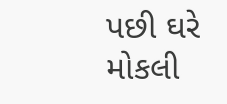પછી ઘરે મોકલી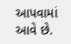આપવામાં આવે છે.